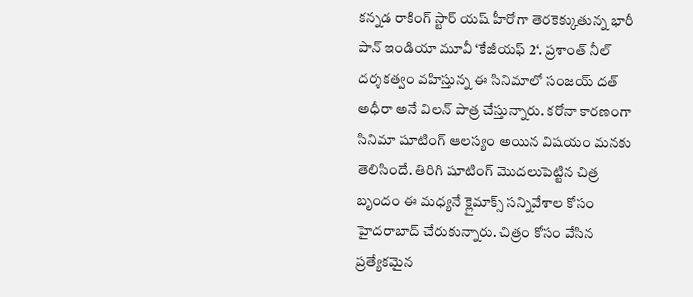కన్నడ రాకింగ్ స్టార్ యష్ హీరోగా తెరకెక్కుతున్న భారీ పాన్ ఇండియా మూవీ ‘కేజీయఫ్ 2‘. ప్రశాంత్ నీల్ దర్శకత్వం వహిస్తున్న ఈ సినిమాలో సంజయ్ దత్ అధీరా అనే విలన్ పాత్ర చేస్తున్నారు. కరోనా కారణంగా సినిమా షూటింగ్ ఆలస్యం అయిన విషయం మనకు తెలిసిందే. తిరిగి షూటింగ్ మొదలుపెట్టిన చిత్ర బృందం ఈ మధ్యనే క్లైమాక్స్ సన్నివేశాల కోసం హైదరాబాద్ చేరుకున్నారు. చిత్రం కోసం వేసిన ప్రత్యేకమైన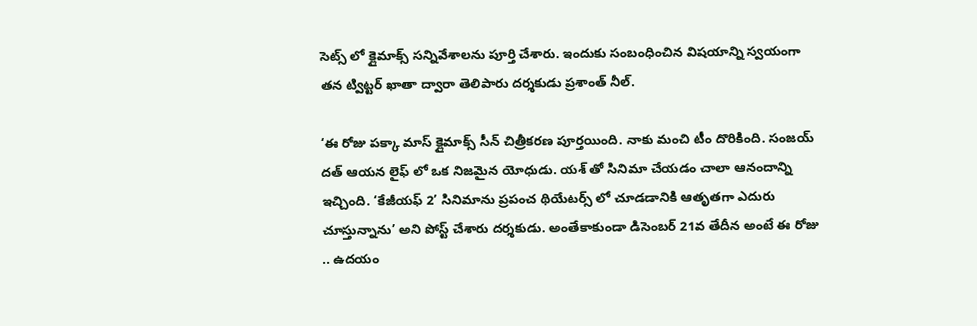సెట్స్ లో క్లైమాక్స్ సన్నివేశాలను పూర్తి చేశారు. ఇందుకు సంబంధించిన విషయాన్ని స్వయంగా తన ట్విట్టర్ ఖాతా ద్వారా తెలిపారు దర్శకుడు ప్రశాంత్ నీల్.

‘ఈ రోజు పక్కా మాస్ క్లైమాక్స్ సీన్ చిత్రీకరణ పూర్తయింది. నాకు మంచి టీం దొరికింది. సంజయ్ దత్ ఆయన లైఫ్ లో ఒక నిజమైన యోధుడు. యశ్ తో సినిమా చేయడం చాలా ఆనందాన్ని ఇచ్చింది. ‘కేజీయఫ్ 2’ సినిమాను ప్రపంచ థియేటర్స్ లో చూడడానికి ఆతృతగా ఎదురు చూస్తున్నాను’ అని పోస్ట్ చేశారు దర్శకుడు. అంతేకాకుండా డిసెంబర్ 21వ తేదీన అంటే ఈ రోజు .. ఉదయం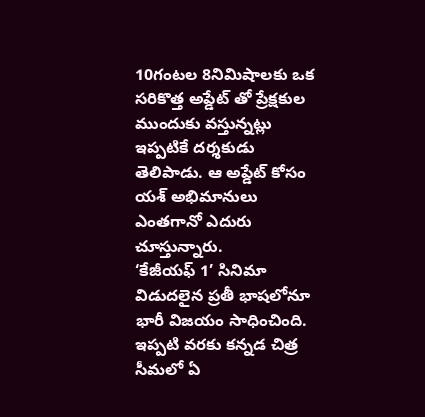10గంటల 8నిమిషాలకు ఒక సరికొత్త అప్డేట్ తో ప్రేక్షకుల ముందుకు వస్తున్నట్లు ఇప్పటికే దర్శకుడు తెలిపాడు. ఆ అప్డేట్ కోసం యశ్ అభిమానులు ఎంతగానో ఎదురు చూస్తున్నారు.
‘కేజీయఫ్ 1’ సినిమా విడుదలైన ప్రతీ భాషలోనూ భారీ విజయం సాధించింది. ఇప్పటి వరకు కన్నడ చిత్ర సీమలో ఏ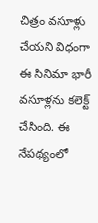చిత్రం వసూళ్లు చేయని విధంగా ఈ సినిమా భారీ వసూళ్లను కలెక్ట్ చేసింది. ఈ నేపథ్యంలో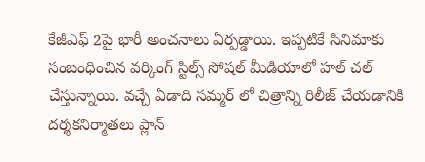కేజీఎఫ్ 2పై భారీ అంచనాలు ఏర్పడ్డాయి. ఇప్పటికే సినిమాకు సంబంధించిన వర్కింగ్ స్టిల్స్ సోషల్ మీడియాలో హల్ చల్ చేస్తున్నాయి. వచ్చే ఏడాది సమ్మర్ లో చిత్రాన్ని రిలీజ్ చేయడానికి దర్శకనిర్మాతలు ప్లాన్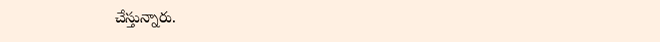చేస్తున్నారు.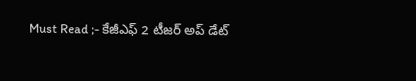Must Read ;- కేజీఎఫ్ 2 టీజర్ అప్ డేట్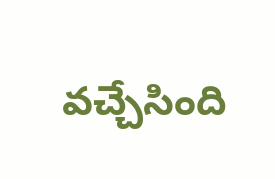వచ్చేసింది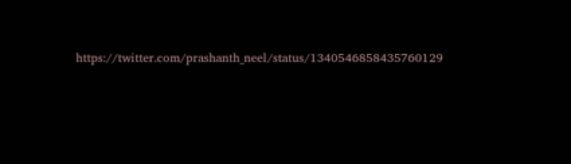https://twitter.com/prashanth_neel/status/1340546858435760129